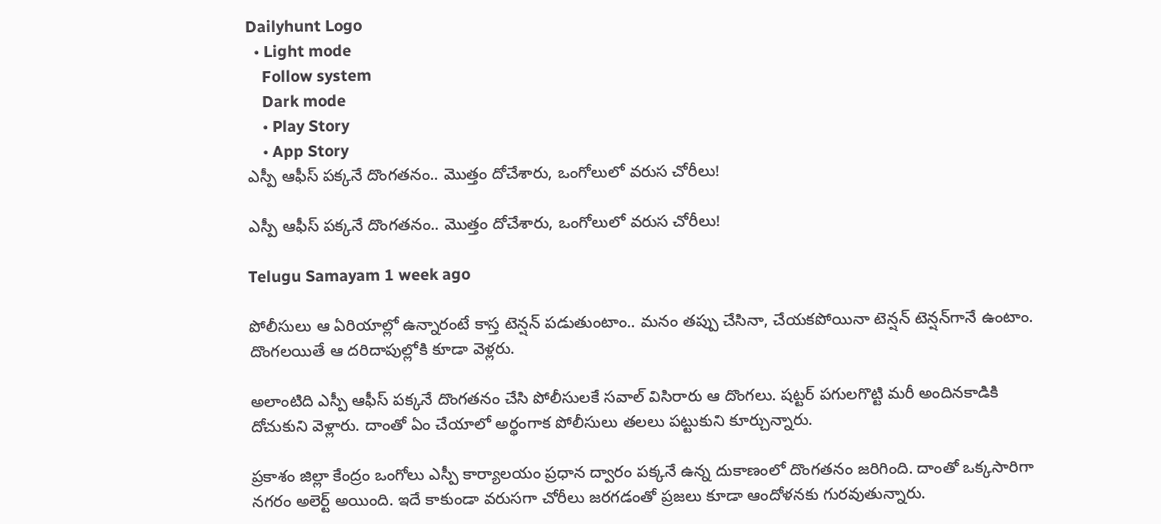Dailyhunt Logo
  • Light mode
    Follow system
    Dark mode
    • Play Story
    • App Story
ఎస్పీ ఆఫీస్ పక్కనే దొంగతనం.. మొత్తం దోచేశారు, ఒంగోలులో వరుస చోరీలు!

ఎస్పీ ఆఫీస్ పక్కనే దొంగతనం.. మొత్తం దోచేశారు, ఒంగోలులో వరుస చోరీలు!

Telugu Samayam 1 week ago

పోలీసులు ఆ ఏరియాల్లో ఉన్నారంటే కాస్త టెన్షన్ పడుతుంటాం.. మనం తప్పు చేసినా, చేయకపోయినా టెన్షన్ టెన్షన్‌గానే ఉంటాం. దొంగలయితే ఆ దరిదాపుల్లోకి కూడా వెళ్లరు.

అలాంటిది ఎస్పీ ఆఫీస్ పక్కనే దొంగతనం చేసి పోలీసులకే సవాల్ విసిరారు ఆ దొంగలు. షట్టర్ పగులగొట్టి మరీ అందినకాడికి దోచుకుని వెళ్లారు. దాంతో ఏం చేయాలో అర్థంగాక పోలీసులు తలలు పట్టుకుని కూర్చున్నారు.

ప్రకాశం జిల్లా కేంద్రం ఒంగోలు ఎస్పీ కార్యాలయం ప్రధాన ద్వారం పక్కనే ఉన్న దుకాణంలో దొంగతనం జరిగింది. దాంతో ఒక్కసారిగా నగరం అలెర్ట్ అయింది. ఇదే కాకుండా వరుసగా చోరీలు జరగడంతో ప్రజలు కూడా ఆందోళనకు గురవుతున్నారు.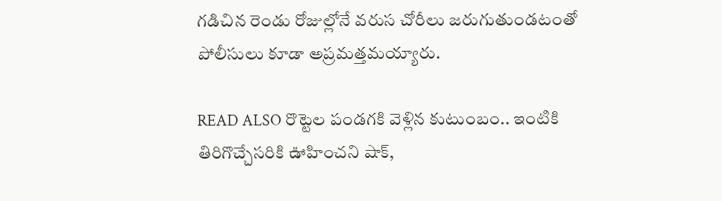గడిచిన రెండు రోజుల్లోనే వరుస చోరీలు జరుగుతుండటంతో పోలీసులు కూడా అప్రమత్తమయ్యారు.

READ ALSO రొట్టెల పండగకి వెళ్లిన కుటుంబం.. ఇంటికి తిరిగొచ్చేసరికి ఊహించని షాక్,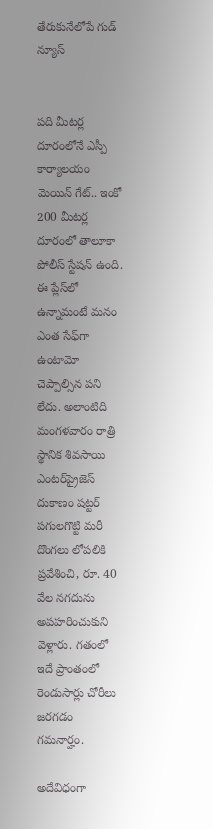తేరుకునేలోపే గుడ్ న్యూస్


పది మీటర్ల దూరంలోనే ఎస్పీ కార్యాలయం మెయిన్ గేట్.. ఇంకో 200 మీటర్ల దూరంలో తాలూకా పోలీస్ స్టేషన్ ఉంది. ఈ ప్లేస్‌లో ఉన్నామంటే మనం ఎంత సేఫ్‌గా ఉంటామో చెప్పాల్సిన పని లేదు. అలాంటిది మంగళవారం రాత్రి స్థానిక శివసాయి ఎంటర్‌ప్రైజెస్ దుకాణం షట్టర్ పగులగొట్టి మరీ దొంగలు లోపలికి ప్రవేశించి, రూ. 40 వేల నగదును అపహరించుకుని వెళ్లారు. గతంలో ఇదే ప్రాంతంలో రెండుసార్లు చోరీలు జరగడం గమనార్హం.

అదేవిధంగా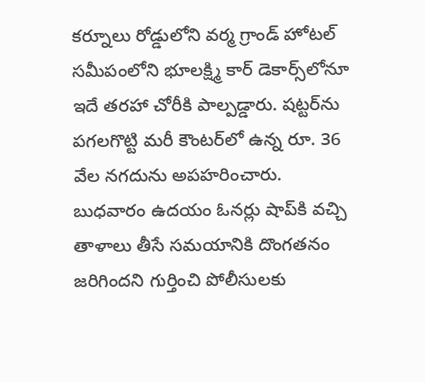కర్నూలు రోడ్డులోని వర్మ గ్రాండ్ హోటల్ సమీపంలోని భూలక్ష్మి కార్ డెకార్స్‌లోనూ ఇదే తరహా చోరీకి పాల్పడ్డారు. షట్టర్‌ను పగలగొట్టి మరీ కౌంటర్‌లో ఉన్న రూ. 36 వేల నగదును అపహరించారు. బుధవారం ఉదయం ఓనర్లు షాప్‌కి వచ్చి తాళాలు తీసే సమయానికి దొంగతనం జరిగిందని గుర్తించి పోలీసులకు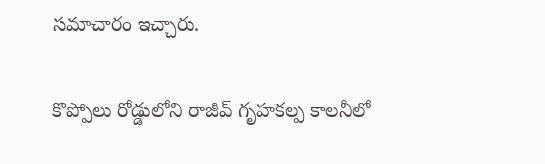సమాచారం ఇచ్చారు.

కొప్పోలు రోడ్డులోని రాజీవ్ గృహకల్ప కాలనీలో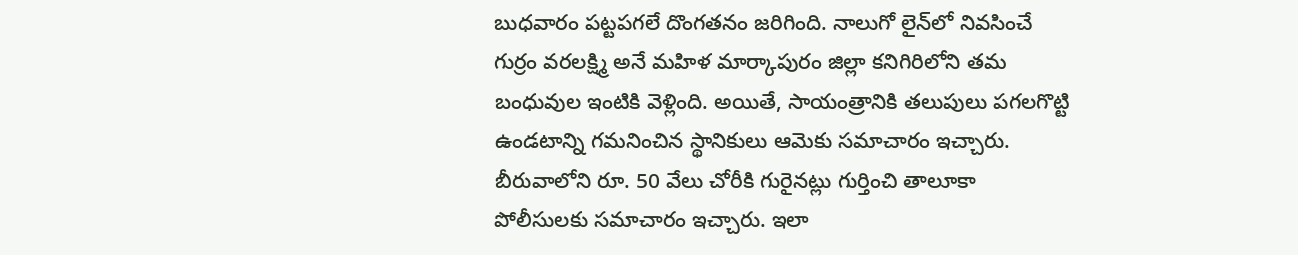బుధవారం పట్టపగలే దొంగతనం జరిగింది. నాలుగో లైన్‌లో నివసించే గుర్రం వరలక్ష్మి అనే మహిళ మార్కాపురం జిల్లా కనిగిరిలోని తమ బంధువుల ఇంటికి వెళ్లింది. అయితే, సాయంత్రానికి తలుపులు పగలగొట్టి ఉండటాన్ని గమనించిన స్థానికులు ఆమెకు సమాచారం ఇచ్చారు. బీరువాలోని రూ. 50 వేలు చోరీకి గురైనట్లు గుర్తించి తాలూకా పోలీసులకు సమాచారం ఇచ్చారు. ఇలా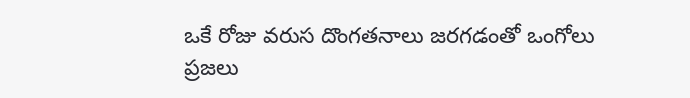ఒకే రోజు వరుస దొంగతనాలు జరగడంతో ఒంగోలు ప్రజలు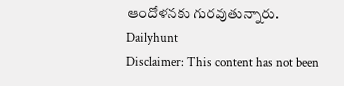ఆందోళనకు గురవుతున్నారు.
Dailyhunt
Disclaimer: This content has not been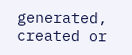generated, created or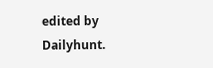edited by Dailyhunt.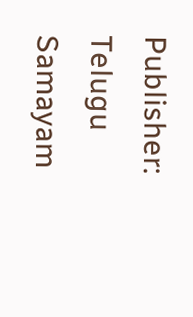Publisher: Telugu Samayam